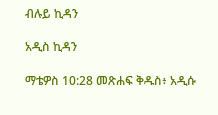ብሉይ ኪዳን

አዲስ ኪዳን

ማቴዎስ 10:28 መጽሐፍ ቅዱስ፥ አዲሱ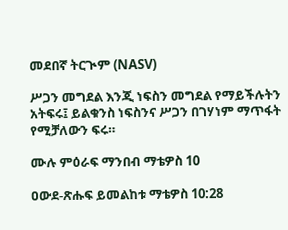መደበኛ ትርጒም (NASV)

ሥጋን መግደል እንጂ ነፍስን መግደል የማይችሉትን አትፍሩ፤ ይልቁንስ ነፍስንና ሥጋን በገሃነም ማጥፋት የሚቻለውን ፍሩ።

ሙሉ ምዕራፍ ማንበብ ማቴዎስ 10

ዐውደ-ጽሑፍ ይመልከቱ ማቴዎስ 10:28